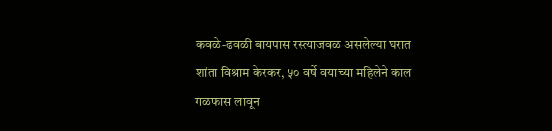कवळे-ढवळी बायपास रस्त्याजवळ असलेल्या घरात शांता विश्राम केरकर, ५० वर्षे वयाच्या महिलेने काल गळफास लावून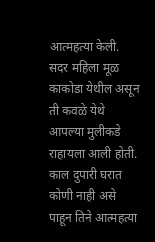आत्महत्या केली. सदर महिला मूळ काकोडा येथील असून ती कवळे येथे आपल्या मुलीकडे राहायला आली होती.
काल दुपारी घरात कोणी नाही असे पाहून तिने आत्महत्या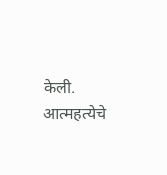केली. आत्महत्येचे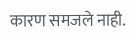कारण समजले नाही.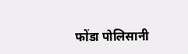फोंडा पोलिसानी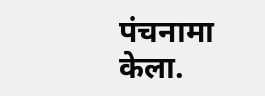पंचनामा केला.